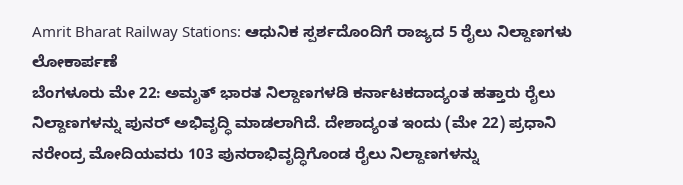Amrit Bharat Railway Stations: ಆಧುನಿಕ ಸ್ಪರ್ಶದೊಂದಿಗೆ ರಾಜ್ಯದ 5 ರೈಲು ನಿಲ್ದಾಣಗಳು ಲೋಕಾರ್ಪಣೆ
ಬೆಂಗಳೂರು ಮೇ 22: ಅಮೃತ್ ಭಾರತ ನಿಲ್ದಾಣಗಳಡಿ ಕರ್ನಾಟಕದಾದ್ಯಂತ ಹತ್ತಾರು ರೈಲು ನಿಲ್ದಾಣಗಳನ್ನು ಪುನರ್ ಅಭಿವೃದ್ಧಿ ಮಾಡಲಾಗಿದೆ. ದೇಶಾದ್ಯಂತ ಇಂದು (ಮೇ 22) ಪ್ರಧಾನಿ ನರೇಂದ್ರ ಮೋದಿಯವರು 103 ಪುನರಾಭಿವೃದ್ಧಿಗೊಂಡ ರೈಲು ನಿಲ್ದಾಣಗಳನ್ನು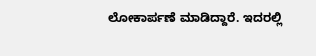ಲೋಕಾರ್ಪಣೆ ಮಾಡಿದ್ದಾರೆ. ಇದರಲ್ಲಿ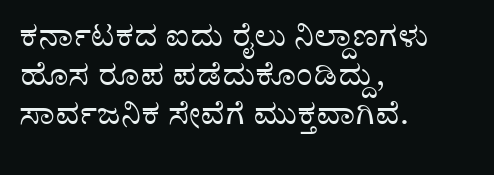ಕರ್ನಾಟಕದ ಐದು ರೈಲು ನಿಲ್ದಾಣಗಳು ಹೊಸ ರೂಪ ಪಡೆದುಕೊಂಡಿದ್ದು, ಸಾರ್ವಜನಿಕ ಸೇವೆಗೆ ಮುಕ್ತವಾಗಿವೆ.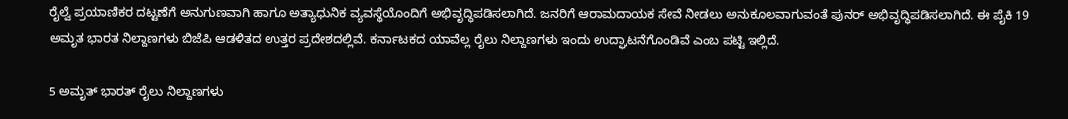ರೈಲ್ವೆ ಪ್ರಯಾಣಿಕರ ದಟ್ಟಣೆಗೆ ಅನುಗುಣವಾಗಿ ಹಾಗೂ ಅತ್ಯಾಧುನಿಕ ವ್ಯವಸ್ಥೆಯೊಂದಿಗೆ ಅಭಿವೃದ್ಧಿಪಡಿಸಲಾಗಿದೆ. ಜನರಿಗೆ ಆರಾಮದಾಯಕ ಸೇವೆ ನೀಡಲು ಅನುಕೂಲವಾಗುವಂತೆ ಪುನರ್ ಅಭಿವೃದ್ಧಿಪಡಿಸಲಾಗಿದೆ. ಈ ಪೈಕಿ 19 ಅಮೃತ ಭಾರತ ನಿಲ್ದಾಣಗಳು ಬಿಜೆಪಿ ಆಡಳಿತದ ಉತ್ತರ ಪ್ರದೇಶದಲ್ಲಿವೆ. ಕರ್ನಾಟಕದ ಯಾವೆಲ್ಲ ರೈಲು ನಿಲ್ದಾಣಗಳು ಇಂದು ಉದ್ಘಾಟನೆಗೊಂಡಿವೆ ಎಂಬ ಪಟ್ಟಿ ಇಲ್ಲಿದೆ.

5 ಅಮೃತ್ ಭಾರತ್ ರೈಲು ನಿಲ್ದಾಣಗಳು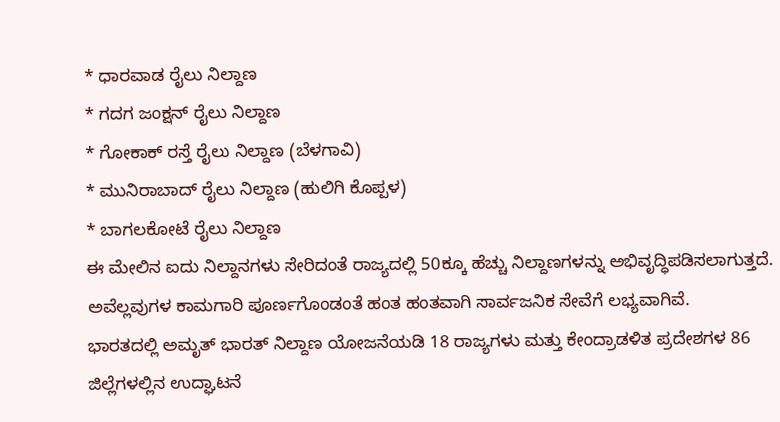* ಧಾರವಾಡ ರೈಲು ನಿಲ್ದಾಣ
* ಗದಗ ಜಂಕ್ಷನ್ ರೈಲು ನಿಲ್ದಾಣ
* ಗೋಕಾಕ್ ರಸ್ತೆ ರೈಲು ನಿಲ್ದಾಣ (ಬೆಳಗಾವಿ)
* ಮುನಿರಾಬಾದ್ ರೈಲು ನಿಲ್ದಾಣ (ಹುಲಿಗಿ ಕೊಪ್ಪಳ)
* ಬಾಗಲಕೋಟೆ ರೈಲು ನಿಲ್ದಾಣ
ಈ ಮೇಲಿನ ಐದು ನಿಲ್ದಾನಗಳು ಸೇರಿದಂತೆ ರಾಜ್ಯದಲ್ಲಿ 50ಕ್ಕೂ ಹೆಚ್ಚು ನಿಲ್ದಾಣಗಳನ್ನು ಅಭಿವೃದ್ಧಿಪಡಿಸಲಾಗುತ್ತದೆ. ಅವೆಲ್ಲವುಗಳ ಕಾಮಗಾರಿ ಪೂರ್ಣಗೊಂಡಂತೆ ಹಂತ ಹಂತವಾಗಿ ಸಾರ್ವಜನಿಕ ಸೇವೆಗೆ ಲಭ್ಯವಾಗಿವೆ.
ಭಾರತದಲ್ಲಿ ಅಮೃತ್ ಭಾರತ್ ನಿಲ್ದಾಣ ಯೋಜನೆಯಡಿ 18 ರಾಜ್ಯಗಳು ಮತ್ತು ಕೇಂದ್ರಾಡಳಿತ ಪ್ರದೇಶಗಳ 86 ಜಿಲ್ಲೆಗಳಲ್ಲಿನ ಉದ್ಘಾಟನೆ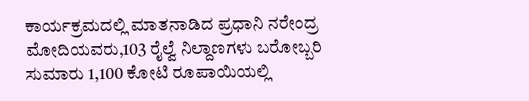ಕಾರ್ಯಕ್ರಮದಲ್ಲಿ ಮಾತನಾಡಿದ ಪ್ರಧಾನಿ ನರೇಂದ್ರ ಮೋದಿಯವರು,103 ರೈಲ್ವೆ ನಿಲ್ದಾಣಗಳು ಬರೋಬ್ಬರಿ ಸುಮಾರು 1,100 ಕೋಟಿ ರೂಪಾಯಿಯಲ್ಲಿ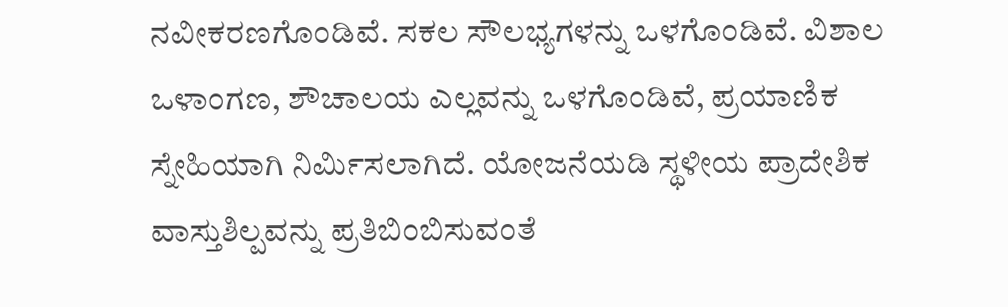ನವೀಕರಣಗೊಂಡಿವೆ. ಸಕಲ ಸೌಲಭ್ಯಗಳನ್ನು ಒಳಗೊಂಡಿವೆ. ವಿಶಾಲ ಒಳಾಂಗಣ, ಶೌಚಾಲಯ ಎಲ್ಲವನ್ನು ಒಳಗೊಂಡಿವೆ, ಪ್ರಯಾಣಿಕ ಸ್ನೇಹಿಯಾಗಿ ನಿರ್ಮಿಸಲಾಗಿದೆ. ಯೋಜನೆಯಡಿ ಸ್ಥಳೀಯ ಪ್ರಾದೇಶಿಕ ವಾಸ್ತುಶಿಲ್ಪವನ್ನು ಪ್ರತಿಬಿಂಬಿಸುವಂತೆ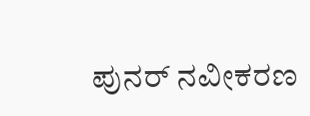ಪುನರ್ ನವೀಕರಣ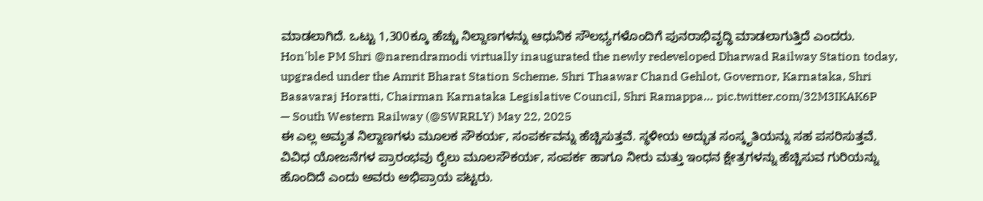ಮಾಡಲಾಗಿದೆ. ಒಟ್ಟು 1,300ಕ್ಕೂ ಹೆಚ್ಚು ನಿಲ್ದಾಣಗಳನ್ನು ಆಧುನಿಕ ಸೌಲಭ್ಯಗಳೊಂದಿಗೆ ಪುನರಾಭಿವೃದ್ಧಿ ಮಾಡಲಾಗುತ್ತಿದೆ ಎಂದರು.
Hon'ble PM Shri @narendramodi virtually inaugurated the newly redeveloped Dharwad Railway Station today, upgraded under the Amrit Bharat Station Scheme. Shri Thaawar Chand Gehlot, Governor, Karnataka, Shri Basavaraj Horatti, Chairman Karnataka Legislative Council, Shri Ramappa… pic.twitter.com/32M3IKAK6P
— South Western Railway (@SWRRLY) May 22, 2025
ಈ ಎಲ್ಲ ಅಮೃತ ನಿಲ್ದಾಣಗಳು ಮೂಲಕ ಸೌಕರ್ಯ, ಸಂಪರ್ಕವನ್ನು ಹೆಚ್ಚಿಸುತ್ತವೆ. ಸ್ಥಳೀಯ ಅದ್ಭುತ ಸಂಸ್ಕೃತಿಯನ್ನು ಸಹ ಪಸರಿಸುತ್ತವೆ. ವಿವಿಧ ಯೋಜನೆಗಳ ಪ್ರಾರಂಭವು ರೈಲು ಮೂಲಸೌಕರ್ಯ, ಸಂಪರ್ಕ ಹಾಗೂ ನೀರು ಮತ್ತು ಇಂಧನ ಕ್ಷೇತ್ರಗಳನ್ನು ಹೆಚ್ಚಿಸುವ ಗುರಿಯನ್ನು ಹೊಂದಿದೆ ಎಂದು ಅವರು ಅಭಿಪ್ರಾಯ ಪಟ್ಟರು.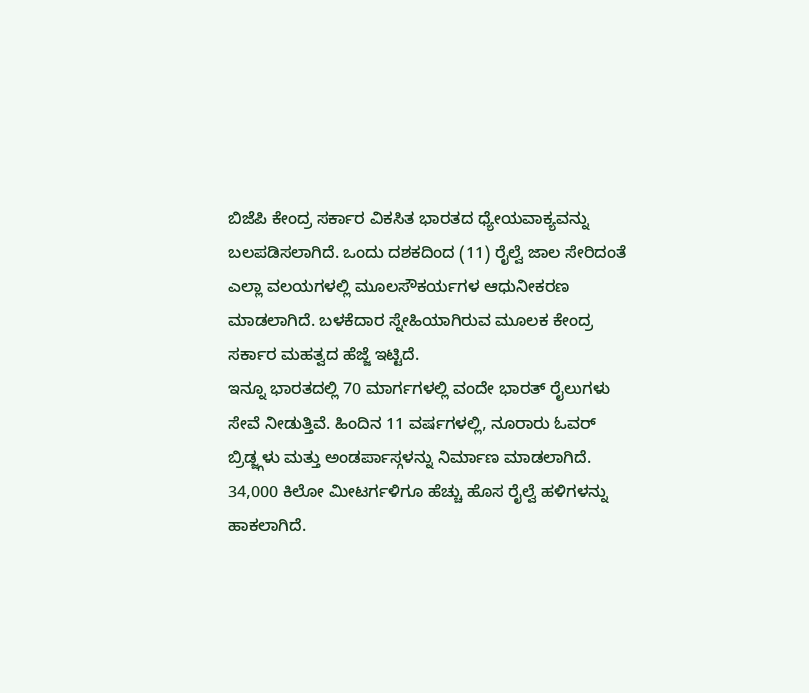ಬಿಜೆಪಿ ಕೇಂದ್ರ ಸರ್ಕಾರ ವಿಕಸಿತ ಭಾರತದ ಧ್ಯೇಯವಾಕ್ಯವನ್ನು ಬಲಪಡಿಸಲಾಗಿದೆ. ಒಂದು ದಶಕದಿಂದ (11) ರೈಲ್ವೆ ಜಾಲ ಸೇರಿದಂತೆ ಎಲ್ಲಾ ವಲಯಗಳಲ್ಲಿ ಮೂಲಸೌಕರ್ಯಗಳ ಆಧುನೀಕರಣ ಮಾಡಲಾಗಿದೆ. ಬಳಕೆದಾರ ಸ್ನೇಹಿಯಾಗಿರುವ ಮೂಲಕ ಕೇಂದ್ರ ಸರ್ಕಾರ ಮಹತ್ವದ ಹೆಜ್ಜೆ ಇಟ್ಟಿದೆ.
ಇನ್ನೂ ಭಾರತದಲ್ಲಿ 70 ಮಾರ್ಗಗಳಲ್ಲಿ ವಂದೇ ಭಾರತ್ ರೈಲುಗಳು ಸೇವೆ ನೀಡುತ್ತಿವೆ. ಹಿಂದಿನ 11 ವರ್ಷಗಳಲ್ಲಿ, ನೂರಾರು ಓವರ್ ಬ್ರಿಡ್ಜ್ಗಳು ಮತ್ತು ಅಂಡರ್ಪಾಸ್ಗಳನ್ನು ನಿರ್ಮಾಣ ಮಾಡಲಾಗಿದೆ. 34,000 ಕಿಲೋ ಮೀಟರ್ಗಳಿಗೂ ಹೆಚ್ಚು ಹೊಸ ರೈಲ್ವೆ ಹಳಿಗಳನ್ನು ಹಾಕಲಾಗಿದೆ.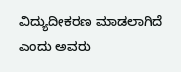ವಿದ್ಯುದೀಕರಣ ಮಾಡಲಾಗಿದೆ ಎಂದು ಅವರು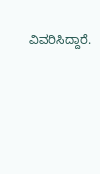ವಿವರಿಸಿದ್ದಾರೆ.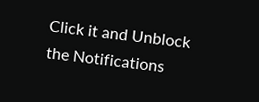Click it and Unblock the Notifications